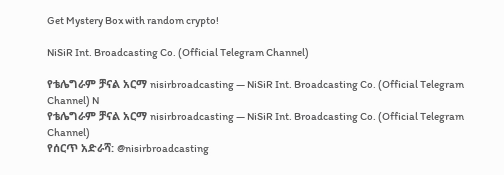Get Mystery Box with random crypto!

NiSiR Int. Broadcasting Co. (Official Telegram Channel)

የቴሌግራም ቻናል አርማ nisirbroadcasting — NiSiR Int. Broadcasting Co. (Official Telegram Channel) N
የቴሌግራም ቻናል አርማ nisirbroadcasting — NiSiR Int. Broadcasting Co. (Official Telegram Channel)
የሰርጥ አድራሻ: @nisirbroadcasting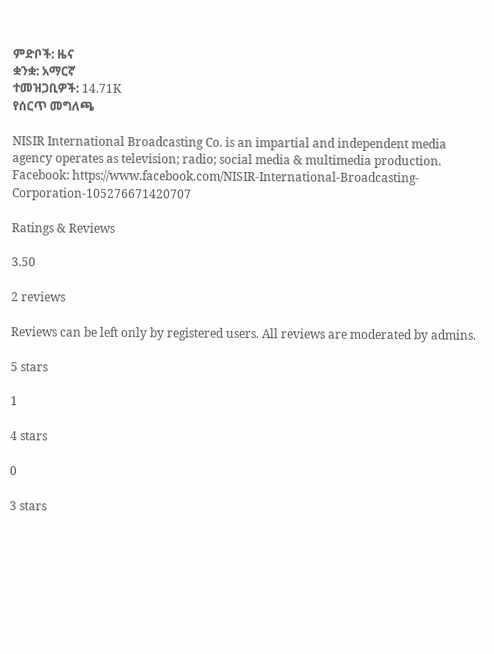ምድቦች: ዜና
ቋንቋ: አማርኛ
ተመዝጋቢዎች: 14.71K
የሰርጥ መግለጫ

NISIR International Broadcasting Co. is an impartial and independent media agency operates as television; radio; social media & multimedia production.
Facebook: https://www.facebook.com/NISIR-International-Broadcasting-Corporation-105276671420707

Ratings & Reviews

3.50

2 reviews

Reviews can be left only by registered users. All reviews are moderated by admins.

5 stars

1

4 stars

0

3 stars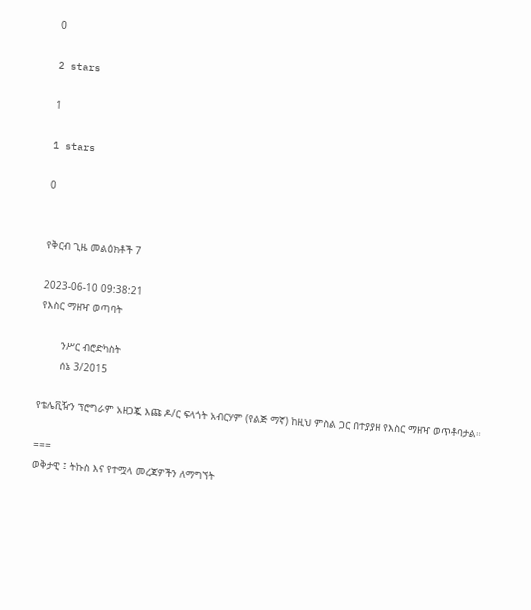0

2 stars

1

1 stars

0


የቅርብ ጊዜ መልዕክቶች 7

2023-06-10 09:38:21
የእስር ማዘዣ ወጣባት

       ንሥር ብሮድካስት
       ሰኔ 3/2015

የቴሌቪዥን ፕሮግራም አዘጋጇ እጩ ዶ/ር ፍላጎት አብርሃም (የልጅ ማኛ) ከዚህ ምስል ጋር በተያያዘ የእስር ማዘዣ ወጥቶባታል።

===
ወቅታዊ ፤ ትኩስ እና የተሟላ መረጃዎችን ለማግኘት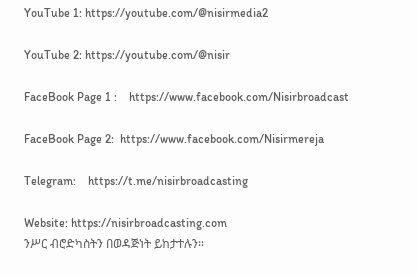YouTube 1: https://youtube.com/@nisirmedia2

YouTube 2: https://youtube.com/@nisir

FaceBook Page 1 :    https://www.facebook.com/Nisirbroadcast

FaceBook Page 2:  https://www.facebook.com/Nisirmereja

Telegram:    https://t.me/nisirbroadcasting

Website: https://nisirbroadcasting.com
ንሥር ብሮድካስትን በወዳጅነት ይከታተሉን።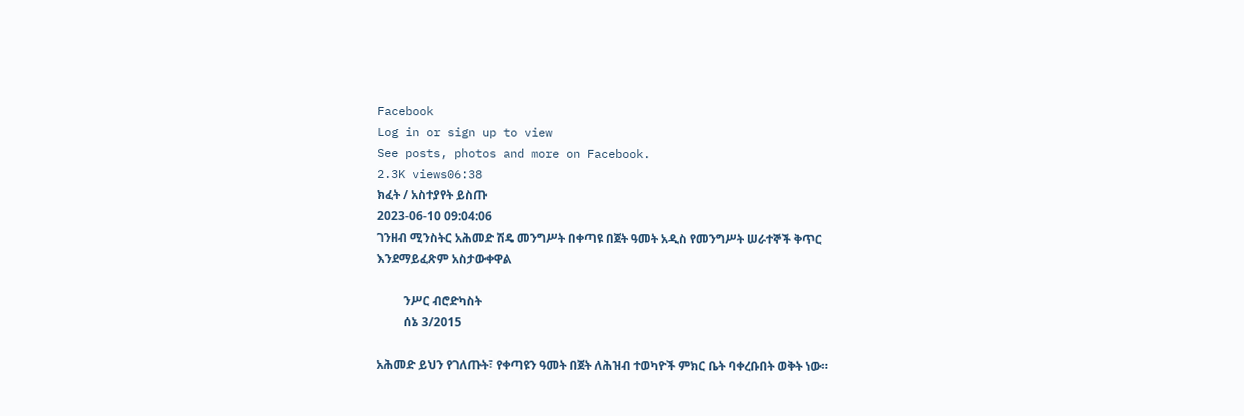Facebook
Log in or sign up to view
See posts, photos and more on Facebook.
2.3K views06:38
ክፈት / አስተያየት ይስጡ
2023-06-10 09:04:06
ገንዘብ ሚንስትር አሕመድ ሽዴ መንግሥት በቀጣዩ በጀት ዓመት አዲስ የመንግሥት ሠራተኞች ቅጥር እንደማይፈጽም አስታውቀዋል

         ንሥር ብሮድካስት
         ሰኔ 3/2015

አሕመድ ይህን የገለጡት፣ የቀጣዩን ዓመት በጀት ለሕዝብ ተወካዮች ምክር ቤት ባቀረቡበት ወቅት ነው።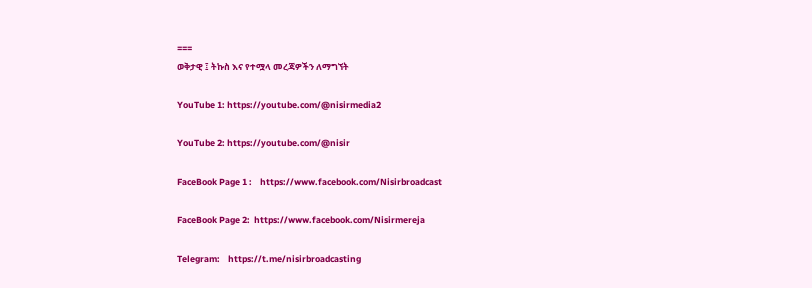===
ወቅታዊ ፤ ትኩስ እና የተሟላ መረጃዎችን ለማግኘት

YouTube 1: https://youtube.com/@nisirmedia2

YouTube 2: https://youtube.com/@nisir

FaceBook Page 1 :    https://www.facebook.com/Nisirbroadcast

FaceBook Page 2:  https://www.facebook.com/Nisirmereja

Telegram:    https://t.me/nisirbroadcasting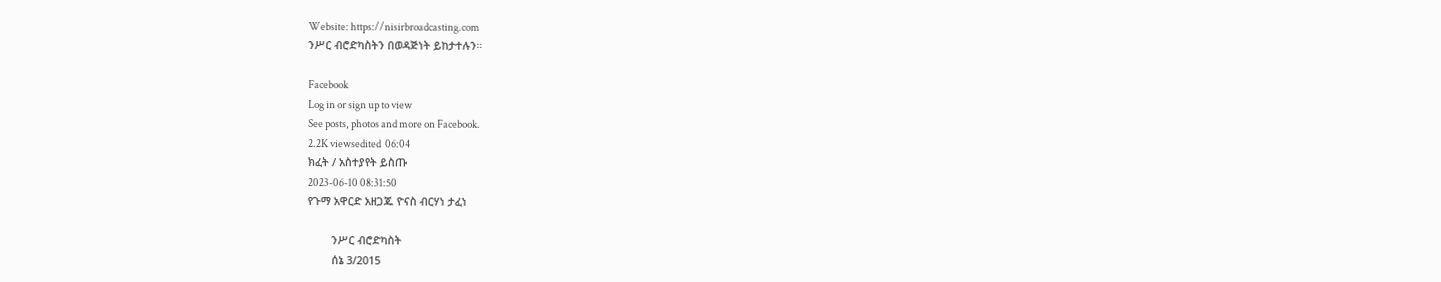Website: https://nisirbroadcasting.com
ንሥር ብሮድካስትን በወዳጅነት ይከታተሉን።

Facebook
Log in or sign up to view
See posts, photos and more on Facebook.
2.2K viewsedited  06:04
ክፈት / አስተያየት ይስጡ
2023-06-10 08:31:50
የጉማ አዋርድ አዘጋጁ ዮናስ ብርሃነ ታፈነ

        ንሥር ብሮድካስት
        ሰኔ 3/2015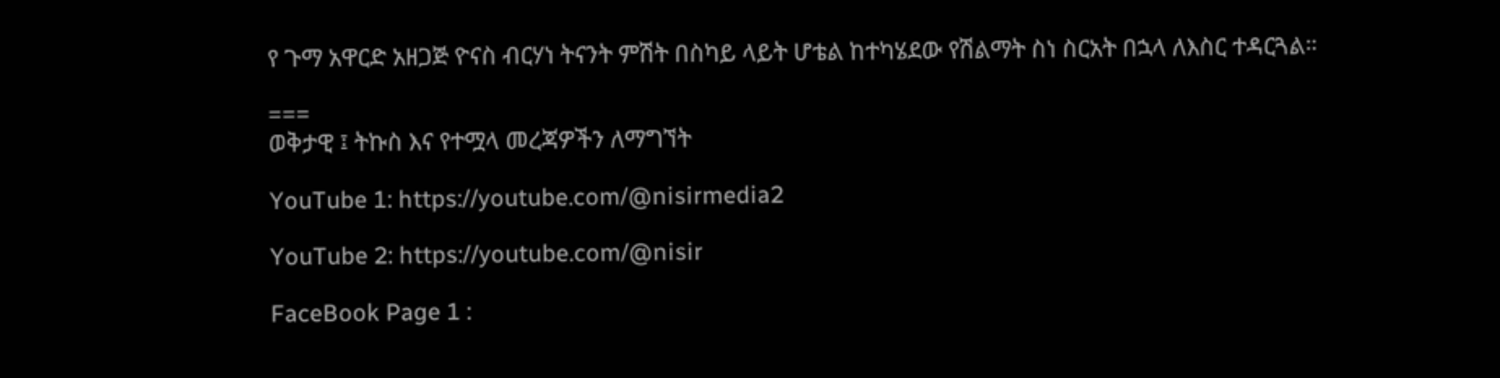የ ጉማ አዋርድ አዘጋጅ ዮናስ ብርሃነ ትናንት ምሽት በስካይ ላይት ሆቴል ከተካሄደው የሽልማት ስነ ስርአት በኋላ ለእስር ተዳርጓል።

===
ወቅታዊ ፤ ትኩስ እና የተሟላ መረጃዎችን ለማግኘት

YouTube 1: https://youtube.com/@nisirmedia2

YouTube 2: https://youtube.com/@nisir

FaceBook Page 1 :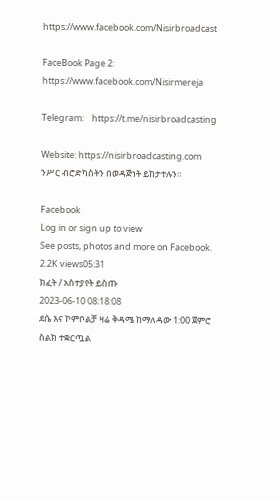https://www.facebook.com/Nisirbroadcast

FaceBook Page 2:  https://www.facebook.com/Nisirmereja

Telegram:    https://t.me/nisirbroadcasting

Website: https://nisirbroadcasting.com
ንሥር ብሮድካስትን በወዳጅነት ይከታተሉን።

Facebook
Log in or sign up to view
See posts, photos and more on Facebook.
2.2K views05:31
ክፈት / አስተያየት ይስጡ
2023-06-10 08:18:08
ደሴ እና ኮምቦልቻ ዛሬ ቅዳሜ ከማለዳው 1:00 ጀምሮ ስልክ ተቋርጧል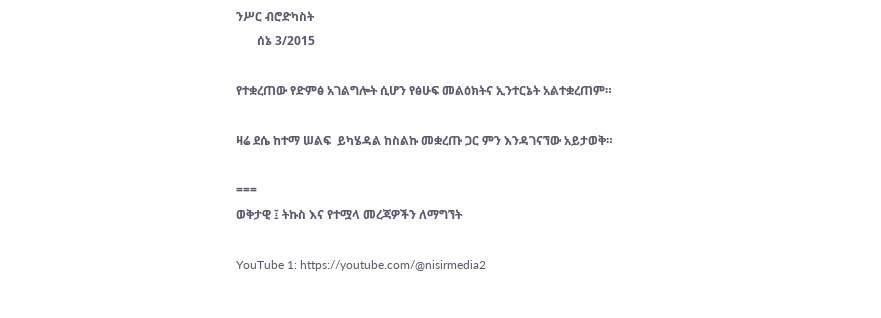ንሥር ብሮድካስት
       ሰኔ 3/2015

የተቋረጠው የድምፅ አገልግሎት ሲሆን የፅሁፍ መልዕክትና ኢንተርኔት አልተቋረጠም።

ዛሬ ደሴ ከተማ ሠልፍ  ይካሄዳል ከስልኩ መቋረጡ ጋር ምን እንዳገናኘው አይታወቅ።

===
ወቅታዊ ፤ ትኩስ እና የተሟላ መረጃዎችን ለማግኘት

YouTube 1: https://youtube.com/@nisirmedia2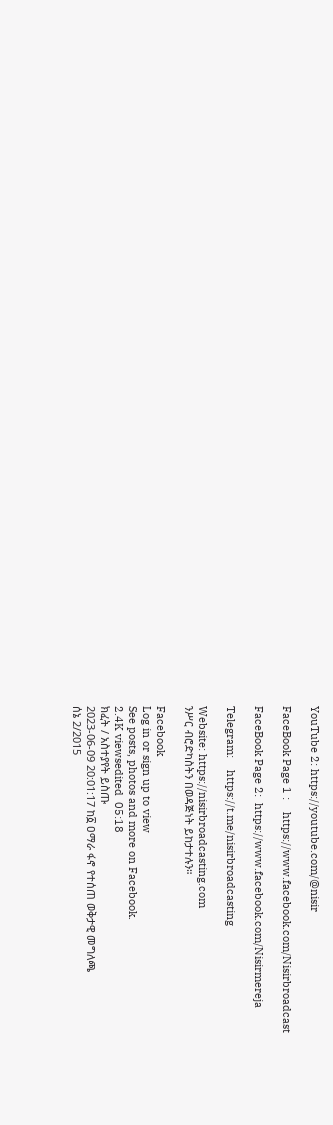YouTube 2: https://youtube.com/@nisir

FaceBook Page 1 :    https://www.facebook.com/Nisirbroadcast

FaceBook Page 2:  https://www.facebook.com/Nisirmereja

Telegram:    https://t.me/nisirbroadcasting

Website: https://nisirbroadcasting.com
ንሥር ብሮድካስትን በወዳጅነት ይከታተሉን።

Facebook
Log in or sign up to view
See posts, photos and more on Facebook.
2.4K viewsedited  05:18
ክፈት / አስተያየት ይስጡ
2023-06-09 20:01:17 ከ፩ ዐማራ ፋኖ የተሰጠ ወቅታዊ መግለጫ
ሰኔ 2/2015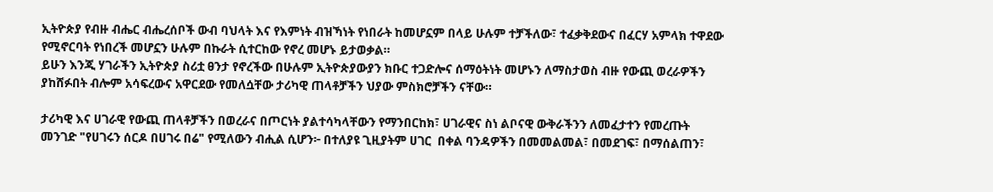ኢትዮጵያ የብዙ ብሔር ብሔረሰቦች ውብ ባህላት እና የእምነት ብዝኻነት የነበራት ከመሆኗም በላይ ሁሉም ተቻችለው፣ ተፈቃቅደውና በፈርሃ አምላክ ተዋደው የሚኖርባት የነበረች መሆኗን ሁሉም በኩራት ሲተርከው የኖረ መሆኑ ይታወቃል።
ይሁን እንጂ ሃገራችን ኢትዮጵያ ስሪቷ ፀንታ የኖረችው በሁሉም ኢትዮጵያውያን ክቡር ተጋድሎና ሰማዕትነት መሆኑን ለማስታወስ ብዙ የውጪ ወረራዎችን ያከሸፉበት ብሎም አሳፍረውና አዋርደው የመለሷቸው ታሪካዊ ጠላቶቻችን ህያው ምስክሮቻችን ናቸው።

ታሪካዊ እና ሀገራዊ የውጪ ጠላቶቻችን በወረራና በጦርነት ያልተሳካላቸውን የማንበርከክ፣ ሀገራዊና ስነ ልቦናዊ ውቅራችንን ለመፈታተን የመረጡት መንገድ "የሀገሩን ሰርዶ በሀገሩ በሬ" የሚለውን ብሒል ሲሆን፦ በተለያዩ ጊዚያትም ሀገር  በቀል ባንዳዎችን በመመልመል፣ በመደገፍ፣ በማሰልጠን፣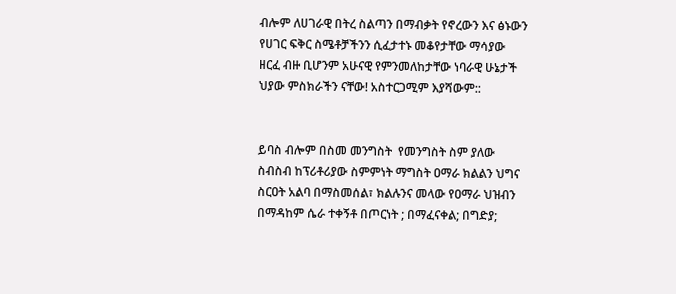ብሎም ለሀገራዊ በትረ ስልጣን በማብቃት የኖረውን እና ፅኑውን የሀገር ፍቅር ስሜቶቻችንን ሲፈታተኑ መቆየታቸው ማሳያው  ዘርፈ ብዙ ቢሆንም አሁናዊ የምንመለከታቸው ነባራዊ ሁኔታች ህያው ምስክራችን ናቸው! አስተርጋሚም እያሻውም::


ይባስ ብሎም በስመ መንግስት  የመንግስት ስም ያለው ስብስብ ከፕሪቶሪያው ስምምነት ማግስት ዐማራ ክልልን ህግና ስርዐት አልባ በማስመሰል፣ ክልሉንና መላው የዐማራ ህዝብን በማዳከም ሴራ ተቀኝቶ በጦርነት ; በማፈናቀል; በግድያ;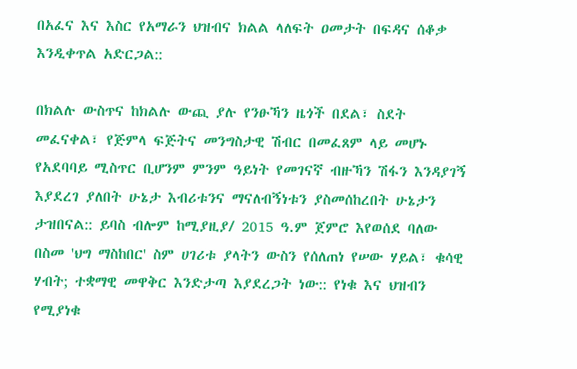በአፈና እና እስር የአማራን ህዝብና ክልል ላለፍት ዐመታት በፍዳና ሰቆቃ እንዲቀጥል አድርጋል::

በክልሉ ውስጥና ከክልሉ ውጪ ያሉ የንፁኻን ዜጎች በደል፣ ስደት መፈናቀል፣ የጅምላ ፍጅትና መንግስታዊ ሽብር በመፈጸም ላይ መሆኑ የአደባባይ ሚስጥር ቢሆንም ምንም ዓይነት የመገናኛ ብዙኻን ሽፋን እንዳያገኝ እያደረገ ያለበት ሁኔታ እብሪቱንና ማናለብኝነቱን ያስመሰከረበት ሁኔታን ታዝበናል:: ይባስ ብሎም ከሚያዚያ/ 2015 ዓ.ም ጀምሮ እየወሰደ ባለው በስመ 'ህግ ማስከበር' ስም ሀገሪቱ ያላትን ውስን የሰለጠነ የሠው ሃይል፣ ቁሳዊ ሃብት; ተቋማዊ መዋቅር እንድታጣ እያደረጋት ነው:: የነቁ እና ህዝብን የሚያነቁ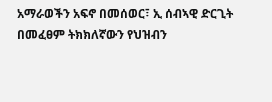አማራወችን አፍኖ በመሰወር፣ ኢ ሰብኣዊ ድርጊት በመፈፀም ትክክለኛውን የህዝብን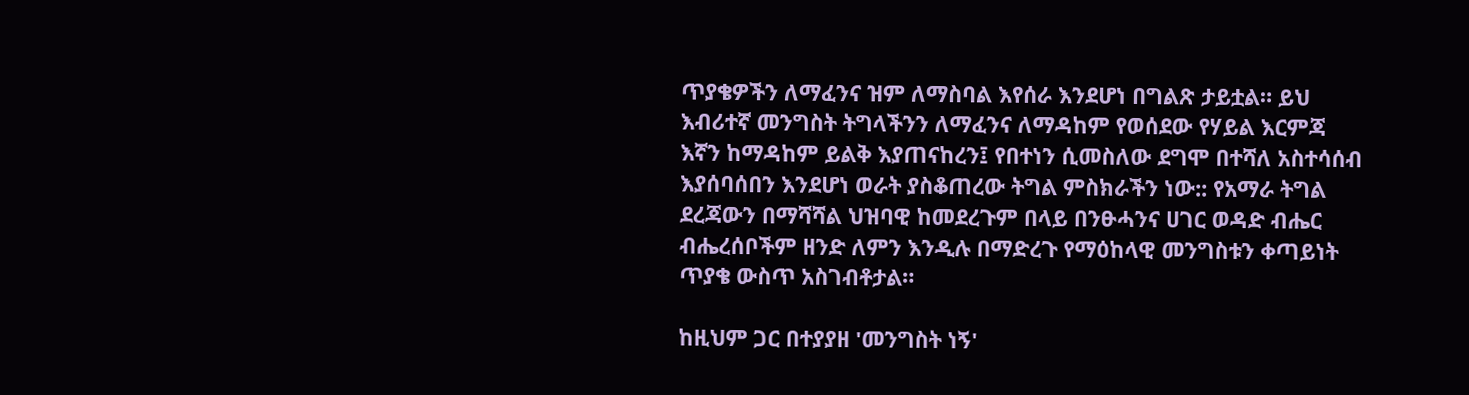ጥያቄዎችን ለማፈንና ዝም ለማስባል እየሰራ እንደሆነ በግልጽ ታይቷል። ይህ እብሪተኛ መንግስት ትግላችንን ለማፈንና ለማዳከም የወሰደው የሃይል እርምጃ እኛን ከማዳከም ይልቅ እያጠናከረን፤ የበተነን ሲመስለው ደግሞ በተሻለ አስተሳሰብ እያሰባሰበን እንደሆነ ወራት ያስቆጠረው ትግል ምስክራችን ነው:: የአማራ ትግል ደረጃውን በማሻሻል ህዝባዊ ከመደረጉም በላይ በንፁሓንና ሀገር ወዳድ ብሔር ብሔረሰቦችም ዘንድ ለምን እንዲሉ በማድረጉ የማዕከላዊ መንግስቱን ቀጣይነት ጥያቄ ውስጥ አስገብቶታል።

ከዚህም ጋር በተያያዘ 'መንግስት ነኝ'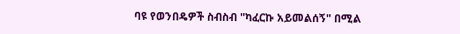ባዩ የወንበዴዎች ስብስብ "ካፈርኩ አይመልሰኝ" በሚል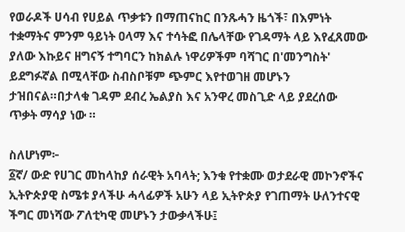የወራዶች ሀሳብ የሀይል ጥቃቱን በማጠናከር በንጹሓን ዜጎች፣ በእምነት ተቋማትና ምንም ዓይነት ዐላማ እና ተሳትፎ በሌላቸው የገዳማት ላይ እየፈጸመው ያለው እኩይና ዘግናኝ ተግባርን ከክልሉ ነዋሪዎችም ባሻገር በ'መንግስት' ይደግፉኛል በሚላቸው ስብስቦቹም ጭምር እየተወገዘ መሆኑን ታዝበናል።በታላቁ ገዳም ደብረ ኤልያስ እና አንዋረ መስጊድ ላይ ያደረሰው ጥቃት ማሳያ ነው ።

ስለሆነም፦
፩ኛ/ ውድ የሀገር መከላከያ ሰራዊት አባላት; እንቁ የተቋሙ ወታደራዊ መኮንኖችና ኢትዮጵያዊ ስሜቱ ያላችሁ ሓላፊዎች አሁን ላይ ኢትዮጵያ የገጠማት ሁለንተናዊ ችግር መነሻው ፖለቲካዊ መሆኑን ታውቃላችሁ፤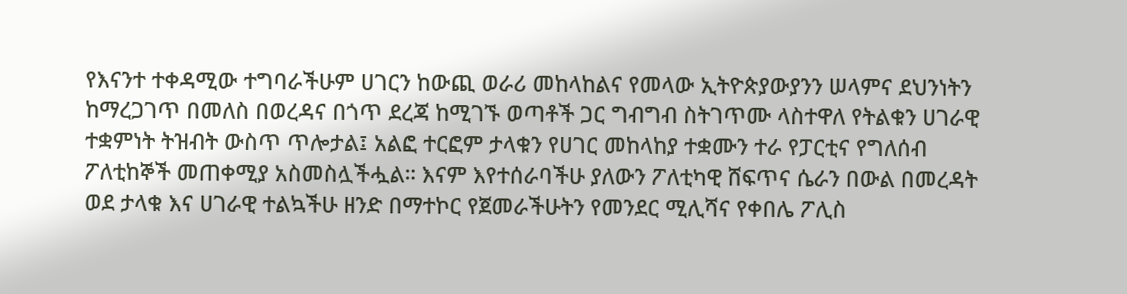የእናንተ ተቀዳሚው ተግባራችሁም ሀገርን ከውጪ ወራሪ መከላከልና የመላው ኢትዮጵያውያንን ሠላምና ደህንነትን ከማረጋገጥ በመለስ በወረዳና በጎጥ ደረጃ ከሚገኙ ወጣቶች ጋር ግብግብ ስትገጥሙ ላስተዋለ የትልቁን ሀገራዊ ተቋምነት ትዝብት ውስጥ ጥሎታል፤ አልፎ ተርፎም ታላቁን የሀገር መከላከያ ተቋሙን ተራ የፓርቲና የግለሰብ ፖለቲከኞች መጠቀሚያ አስመስሏችሗል። እናም እየተሰራባችሁ ያለውን ፖለቲካዊ ሸፍጥና ሴራን በውል በመረዳት ወደ ታላቁ እና ሀገራዊ ተልኳችሁ ዘንድ በማተኮር የጀመራችሁትን የመንደር ሚሊሻና የቀበሌ ፖሊስ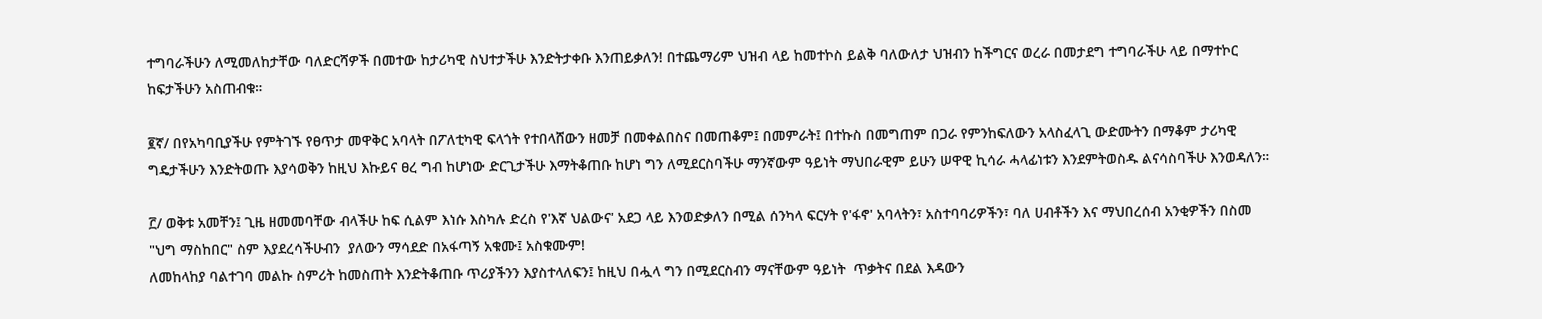ተግባራችሁን ለሚመለከታቸው ባለድርሻዎች በመተው ከታሪካዊ ስህተታችሁ እንድትታቀቡ እንጠይቃለን! በተጨማሪም ህዝብ ላይ ከመተኮስ ይልቅ ባለውለታ ህዝብን ከችግርና ወረራ በመታደግ ተግባራችሁ ላይ በማተኮር ከፍታችሁን አስጠብቁ።

፪ኛ/ በየአካባቢያችሁ የምትገኙ የፀጥታ መዋቅር አባላት በፖለቲካዊ ፍላጎት የተበላሸውን ዘመቻ በመቀልበስና በመጠቆም፤ በመምራት፤ በተኩስ በመግጠም በጋራ የምንከፍለውን አላስፈላጊ ውድሙትን በማቆም ታሪካዊ ግዴታችሁን እንድትወጡ እያሳወቅን ከዚህ እኩይና ፀረ ግብ ከሆነው ድርጊታችሁ እማትቆጠቡ ከሆነ ግን ለሚደርስባችሁ ማንኛውም ዓይነት ማህበራዊም ይሁን ሠዋዊ ኪሳራ ሓላፊነቱን እንደምትወስዱ ልናሳስባችሁ እንወዳለን።

፫/ ወቅቱ አመቸን፤ ጊዜ ዘመመባቸው ብላችሁ ከፍ ሲልም እነሱ እስካሉ ድረስ የ'እኛ ህልውና' አደጋ ላይ እንወድቃለን በሚል ሰንካላ ፍርሃት የ'ፋኖ' አባላትን፣ አስተባባሪዎችን፣ ባለ ሀብቶችን እና ማህበረሰብ አንቂዎችን በስመ "ህግ ማስከበር" ስም እያደረሳችሁብን  ያለውን ማሳደድ በአፋጣኝ አቁሙ፤ አስቁሙም!
ለመከላከያ ባልተገባ መልኩ ስምሪት ከመስጠት እንድትቆጠቡ ጥሪያችንን እያስተላለፍን፤ ከዚህ በሗላ ግን በሚደርስብን ማናቸውም ዓይነት  ጥቃትና በደል እዳውን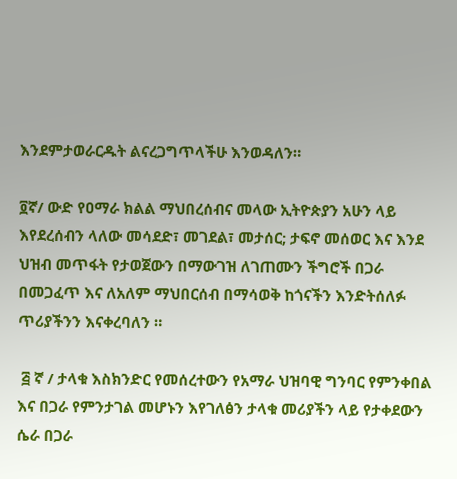እንደምታወራርዱት ልናረጋግጥላችሁ እንወዳለን።

፬ኛ/ ውድ የዐማራ ክልል ማህበረሰብና መላው ኢትዮጵያን አሁን ላይ እየደረሰብን ላለው መሳደድ፣ መገደል፣ መታሰር; ታፍኖ መሰወር እና እንደ ህዝብ መጥፋት የታወጀውን በማውገዝ ለገጠሙን ችግሮች በጋራ በመጋፈጥ እና ለአለም ማህበርሰብ በማሳወቅ ከጎናችን እንድትሰለፉ ጥሪያችንን እናቀረባለን ።

 ፭ ኛ / ታላቁ እስክንድር የመሰረተውን የአማራ ህዝባዊ ግንባር የምንቀበል እና በጋራ የምንታገል መሆኑን እየገለፅን ታላቁ መሪያችን ላይ የታቀደውን ሴራ በጋራ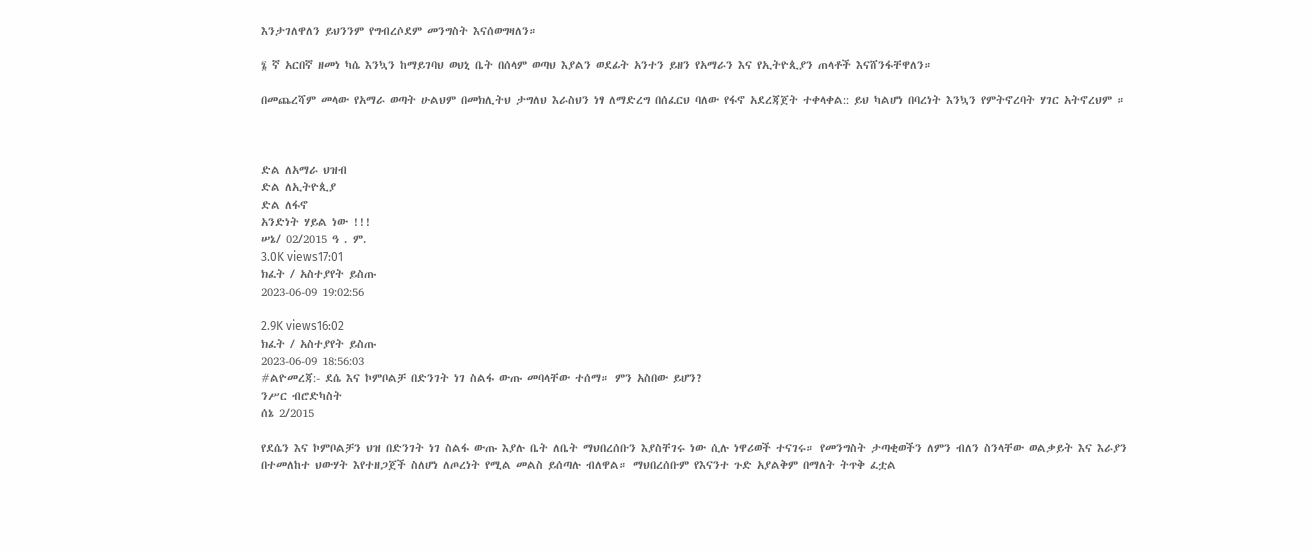እንታገለዋለን ይህንንም የግብረሶደም መንግስት እናሰወግዛለን።

፮ ኛ አርበኛ ዘመነ ካሴ እንኳን ከማይገባህ ወህኒ ቤት በሰላም ወጣህ እያልን ወደፊት አንተን ይዘን የአማራን እና የኢትዮጲያን ጠላቶች እናሸንፋቸዋለን።

በመጨረሻም መላው የአማራ ወጣት ሁልህም በመክሊትህ ታግለህ እራስህን ነፃ ለማድረግ በሰፈርህ ባለው የፋኖ አደረጃጀት ተቀላቀል:: ይህ ካልሆነ በባረነት እንኳን የምትኖረባት ሃገር አትኖረህም ።



ድል ለአማራ ህዝብ
ድል ለኢትዮጲያ
ድል ለፋኖ
አንድነት ሃይል ነው !!!
ሠኔ/ 02/2015 ዓ . ም.
3.0K views17:01
ክፈት / አስተያየት ይስጡ
2023-06-09 19:02:56

2.9K views16:02
ክፈት / አስተያየት ይስጡ
2023-06-09 18:56:03
#ልዮመረጃ:- ደሴ እና ኮምቦልቻ በድንገት ነገ ስልፋ ውጡ መባላቸው ተሰማ። ምን አስበው ይሆን?
ንሥር ብሮድካስት
ሰኔ 2/2015

የደሴን እና ኮምቦልቻን ህዝ በድንገት ነገ ስልፋ ውጡ እያሉ ቤት ለቤት ማህበረሰቡን እያስቸገሩ ነው ሲሉ ነዋሪወች ተናገሩ። የመንግስት ታጣቂወችን ለምን ብለን ስንላቸው ወልቃይት እና እራያን በተመለከተ ህውሃት እየተዘጋጀች ስለሆነ ለጦረነት የሚል መልስ ይሰጣሉ ብለዋል። ማህበረሰቡም የእናንተ ጉድ አያልቅም በማለት ትጥቅ ፈቷል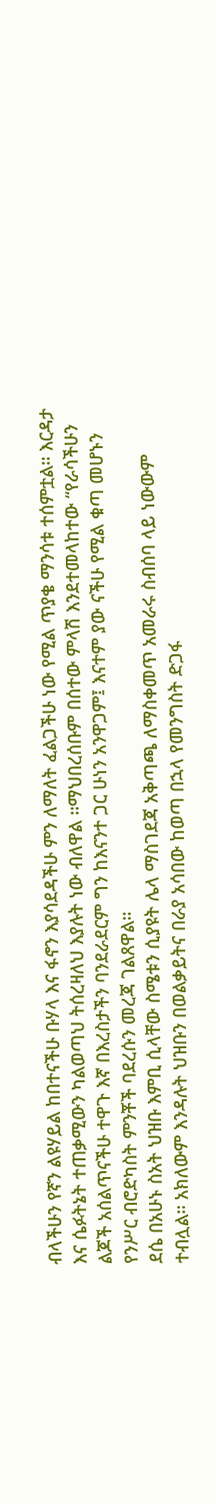ብላችሁን የኛን ልዩሃይል ከበተናችሁ ቡሃላ እና ፋኖን እያሳደዳችሁ ምን ለማለት ፈልጋችሁ ነው የሚል ጥያቄ ማንሳቱ ተሰምቷል። እርዳታ እና ሴፉትኔት ተጠቃሚውን ካልወጣህ ትሰረዛለህ እያሉት ነው ብለዋል ።ማህበረሰቡም በሰተው ምላሽ እንደተመላከተው “የራሳችሁን ልጆች አሰልጥናችሁ ተዋጉ እኛ በእረስታችን ባንደራደርም ግን ከእናንተ ጋር ሁነን አንዋጋም፤ እናተም ያው ናችሁ የሚል ቁጣ መሆኑን የንሥር ብሮድካስት ምንቾች ባደረሱን መረጃ ገልጸዋል።
ደሴ በአሁኑ ስአት ህዝቡ እምቢ ሲላቸው ስሜቱን ሲያዩት ሌላ ማስገደጃ አቅጣጫ ለማስቀመጥ አመራሩ ስብሰባ ላይ ነውውም ተብሏል። አክለውም እንዳሉት ህዝቡን በወልቃይትና በራያ አሳበው ከወጣ በኋላ የመንግስት ድጋፋ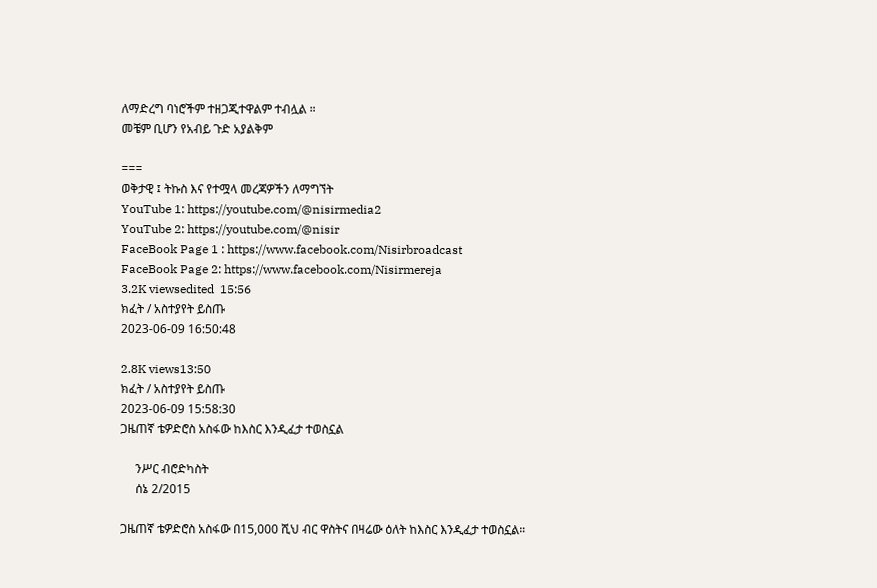ለማድረግ ባነሮችም ተዘጋጂተዋልም ተብሏል ።
መቼም ቢሆን የአብይ ጉድ አያልቅም

===
ወቅታዊ ፤ ትኩስ እና የተሟላ መረጃዎችን ለማግኘት
YouTube 1: https://youtube.com/@nisirmedia2
YouTube 2: https://youtube.com/@nisir
FaceBook Page 1 : https://www.facebook.com/Nisirbroadcast
FaceBook Page 2: https://www.facebook.com/Nisirmereja
3.2K viewsedited  15:56
ክፈት / አስተያየት ይስጡ
2023-06-09 16:50:48

2.8K views13:50
ክፈት / አስተያየት ይስጡ
2023-06-09 15:58:30
ጋዜጠኛ ቴዎድሮስ አስፋው ከእስር እንዲፈታ ተወስኗል

     ንሥር ብሮድካስት
     ሰኔ 2/2015

ጋዜጠኛ ቴዎድሮስ አስፋው በ15,000 ሺህ ብር ዋስትና በዛሬው ዕለት ከእስር እንዲፈታ ተወስኗል።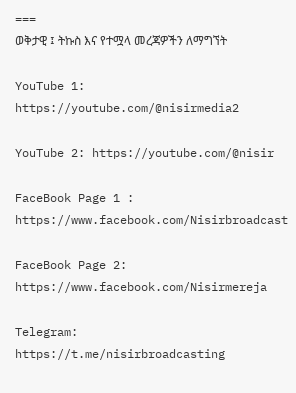===
ወቅታዊ ፤ ትኩስ እና የተሟላ መረጃዎችን ለማግኘት

YouTube 1: https://youtube.com/@nisirmedia2

YouTube 2: https://youtube.com/@nisir

FaceBook Page 1 :    https://www.facebook.com/Nisirbroadcast

FaceBook Page 2:  https://www.facebook.com/Nisirmereja

Telegram:    https://t.me/nisirbroadcasting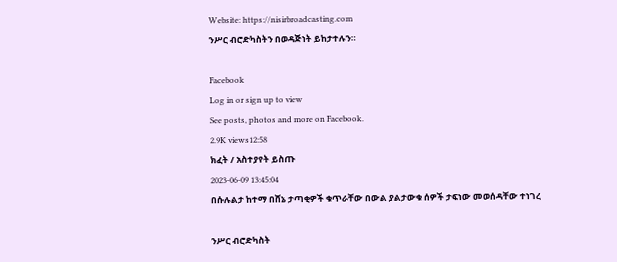Website: https://nisirbroadcasting.com
ንሥር ብሮድካስትን በወዳጅነት ይከታተሉን።

Facebook
Log in or sign up to view
See posts, photos and more on Facebook.
2.9K views12:58
ክፈት / አስተያየት ይስጡ
2023-06-09 13:45:04
በሱሉልታ ከተማ በሸኔ ታጣቂዎች ቁጥራቸው በውል ያልታውቁ ሰዎች ታፍነው መወሰዳቸው ተነገረ

ንሥር ብሮድካስት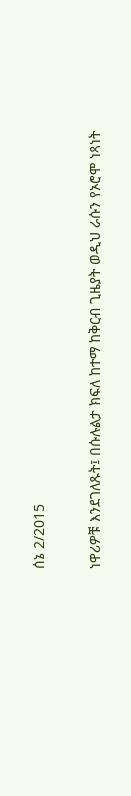ሰኔ 2/2015

ነዋሪዎቹ እንደገለጹት፤ በሱሉልታ ክፍለ ከተማ ከቅርብ ጊዜያት ወዲህ ራሱን የኦሮሞ ነጻነት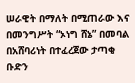ሠራዊት በማለት በሚጠራው እና በመንግሥት “ኦነግ ሸኔ” በመባል በአሸባሪነት በተፈረጀው ታጣቂ ቡድን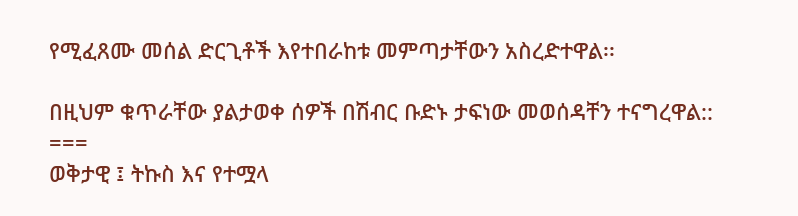የሚፈጸሙ መሰል ድርጊቶች እየተበራከቱ መምጣታቸውን አስረድተዋል፡፡

በዚህም ቁጥራቸው ያልታወቀ ሰዎች በሽብር ቡድኑ ታፍነው መወሰዳቸን ተናግረዋል::
===
ወቅታዊ ፤ ትኩስ እና የተሟላ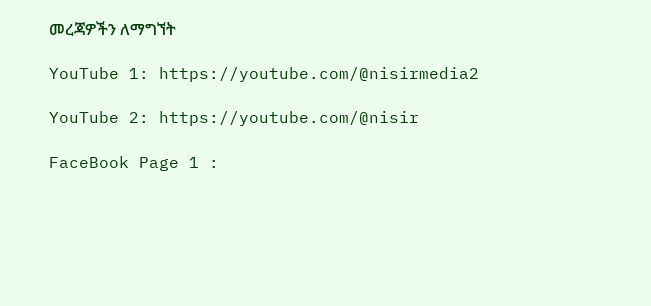መረጃዎችን ለማግኘት

YouTube 1: https://youtube.com/@nisirmedia2

YouTube 2: https://youtube.com/@nisir

FaceBook Page 1 :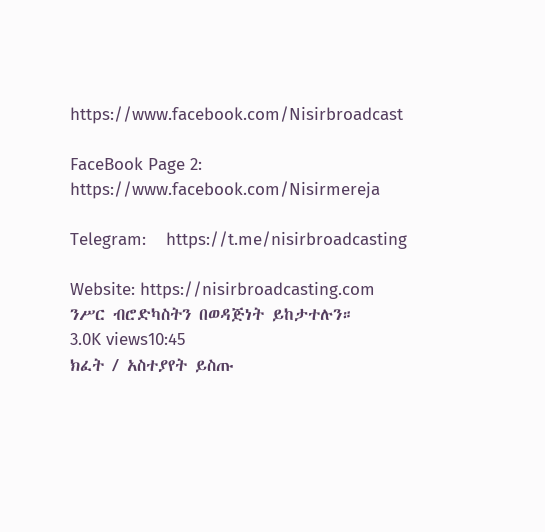https://www.facebook.com/Nisirbroadcast

FaceBook Page 2:  https://www.facebook.com/Nisirmereja

Telegram:    https://t.me/nisirbroadcasting

Website: https://nisirbroadcasting.com
ንሥር ብሮድካስትን በወዳጅነት ይከታተሉን።
3.0K views10:45
ክፈት / አስተያየት ይስጡ